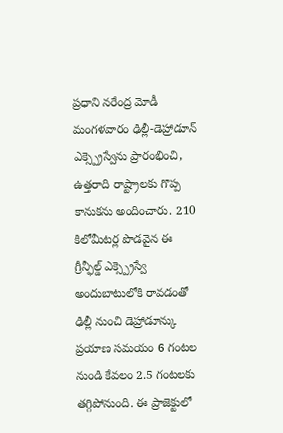ప్రధాని నరేంద్ర మోడీ మంగళవారం ఢిల్లీ-డెహ్రాడూన్ ఎక్స్ప్రెస్వేను ప్రారంభించి, ఉత్తరాది రాష్ట్రాలకు గొప్ప కానుకను అందించారు. 210 కిలోమీటర్ల పొడవైన ఈ గ్రీన్ఫీల్డ్ ఎక్స్ప్రెస్వే అందుబాటులోకి రావడంతో ఢిల్లీ నుంచి డెహ్రాడూన్కు ప్రయాణ సమయం 6 గంటల నుండి కేవలం 2.5 గంటలకు తగ్గిపోనుంది. ఈ ప్రాజెక్టులో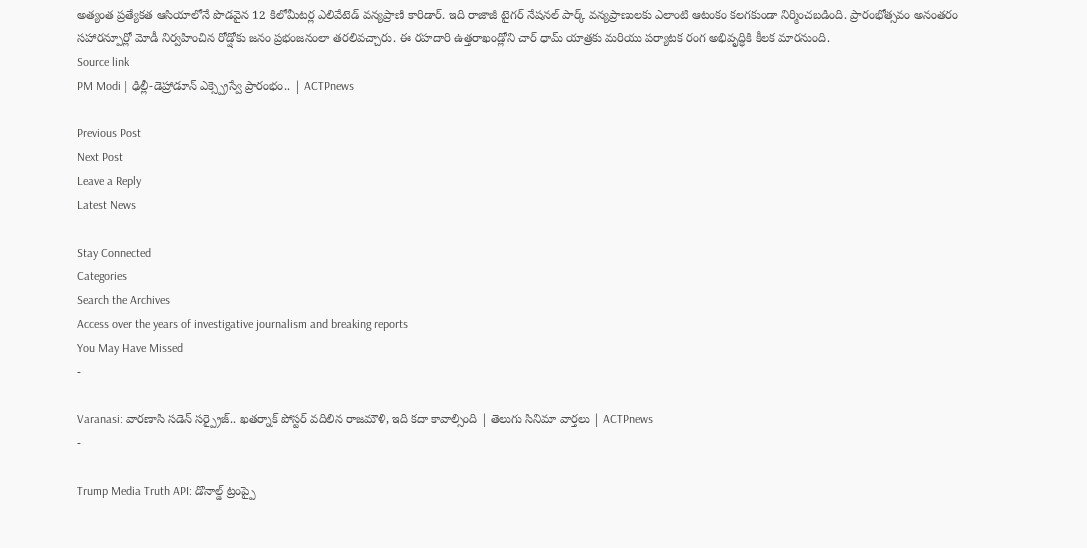అత్యంత ప్రత్యేకత ఆసియాలోనే పొడవైన 12 కిలోమీటర్ల ఎలివేటెడ్ వన్యప్రాణి కారిడార్. ఇది రాజాజీ టైగర్ నేషనల్ పార్క్ వన్యప్రాణులకు ఎలాంటి ఆటంకం కలగకుండా నిర్మించబడింది. ప్రారంభోత్సవం అనంతరం సహారన్పూర్లో మోడీ నిర్వహించిన రోడ్షోకు జనం ప్రభంజనంలా తరలివచ్చారు. ఈ రహదారి ఉత్తరాఖండ్లోని చార్ ధామ్ యాత్రకు మరియు పర్యాటక రంగ అభివృద్ధికి కీలక మారనుంది.
Source link
PM Modi | ఢిల్లీ-డెహ్రాడూన్ ఎక్స్ప్రెస్వే ప్రారంభం.. | ACTPnews

Previous Post
Next Post
Leave a Reply
Latest News

Stay Connected
Categories
Search the Archives
Access over the years of investigative journalism and breaking reports
You May Have Missed
-

Varanasi: వారణాసి సడెన్ సర్ప్రైజ్.. ఖతర్నాక్ పోస్టర్ వదిలిన రాజమౌళి, ఇది కదా కావాల్సింది | తెలుగు సినిమా వార్తలు | ACTPnews
-

Trump Media Truth API: డొనాల్డ్ ట్రంప్పై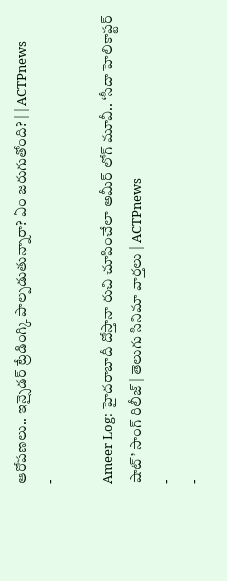ఆరోపణలు.. ఇన్సైడర్ ట్రేడింగ్కి పాల్పడుతున్నారా? ఏం జరుగుతోంది? | | ACTPnews
-

Ameer Log: హైదరాబాదీ దోస్తానా రుచి చూపించేలా అమీర్ లోగ్ మూవీ.. ‘సీదా హెలికాప్టర్ షాట్’ సాంగ్ రిలీజ్ | తెలుగు సినిమా వార్తలు | ACTPnews
-
-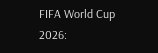FIFA World Cup 2026: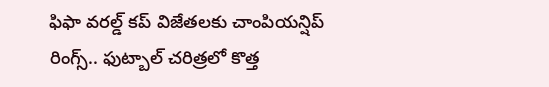ఫిఫా వరల్డ్ కప్ విజేతలకు చాంపియన్షిప్ రింగ్స్.. ఫుట్బాల్ చరిత్రలో కొత్త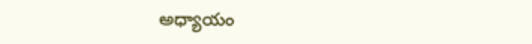అధ్యాయం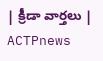| క్రీడా వార్తలు | ACTPnews